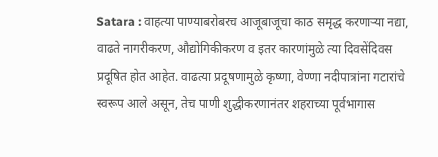Satara : वाहत्या पाण्याबरोबरच आजूबाजूचा काठ समृद्ध करणाऱ्या नद्या, वाढते नागरीकरण, औद्योगिकीकरण व इतर कारणांमुळे त्या दिवसेंदिवस प्रदूषित होत आहेत. वाढत्या प्रदूषणामुळे कृष्णा, वेण्णा नदीपात्रांना गटारांचे स्वरूप आले असून, तेच पाणी शुद्धीकरणानंतर शहराच्या पूर्वभागास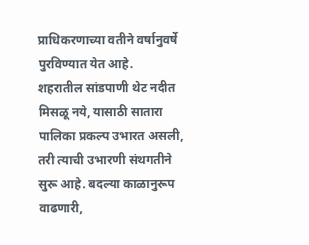प्राधिकरणाच्या वतीने वर्षानुवर्षे पुरविण्यात येत आहे.
शहरातील सांडपाणी थेट नदीत मिसळू नये, यासाठी सातारा पालिका प्रकल्प उभारत असली, तरी त्याची उभारणी संथगतीने सुरू आहे. बदल्या काळानुरूप वाढणारी,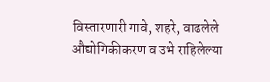विस्तारणारी गावे, शहरे, वाढलेले औद्योगिकीकरण व उभे राहिलेल्या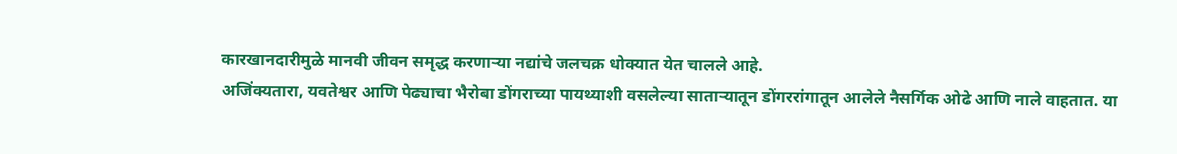कारखानदारीमुळे मानवी जीवन समृद्ध करणाऱ्या नद्यांचे जलचक्र धोक्यात येत चालले आहे.
अजिंक्यतारा, यवतेश्वर आणि पेढ्याचा भैरोबा डोंगराच्या पायथ्याशी वसलेल्या साताऱ्यातून डोंगररांगातून आलेले नैसर्गिक ओढे आणि नाले वाहतात. या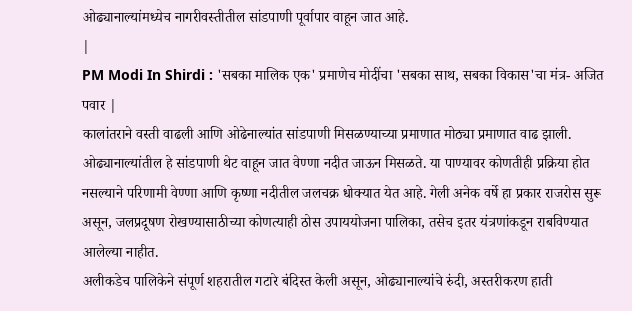ओढ्यानाल्यांमध्येच नागरीवस्तीतील सांडपाणी पूर्वापार वाहून जात आहे.
|
PM Modi In Shirdi : 'सबका मालिक एक' प्रमाणेच मोदींचा 'सबका साथ, सबका विकास'चा मंत्र- अजित पवार |
कालांतराने वस्ती वाढली आणि ओढेनाल्यांत सांडपाणी मिसळण्याच्या प्रमाणात मोठ्या प्रमाणात वाढ झाली. ओढ्यानाल्यांतील हे सांडपाणी थेट वाहून जात वेण्णा नदीत जाऊन मिसळते. या पाण्यावर कोणतीही प्रक्रिया होत नसल्याने परिणामी वेण्णा आणि कृष्णा नदीतील जलचक्र धोक्यात येत आहे. गेली अनेक वर्षे हा प्रकार राजरोस सुरू असून, जलप्रदूषण रोखण्यासाठीच्या कोणत्याही ठोस उपाययोजना पालिका, तसेच इतर यंत्रणांकडून राबविण्यात आलेल्या नाहीत.
अलीकडेच पालिकेने संपूर्ण शहरातील गटारे बंदिस्त केली असून, ओढ्यानाल्यांचे रुंदी, अस्तरीकरण हाती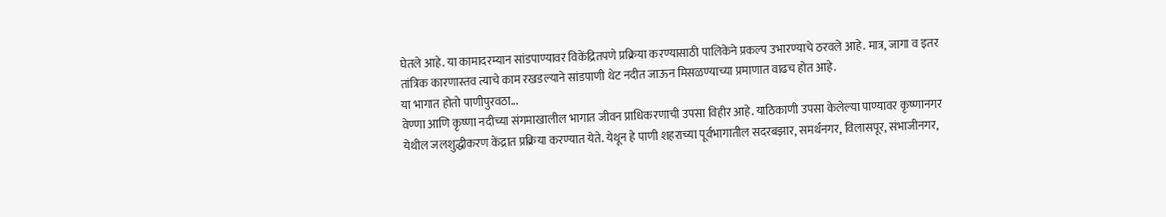घेतले आहे. या कामादरम्यान सांडपाण्यावर विकेंद्रितपणे प्रक्रिया करण्यासाठी पालिकेने प्रकल्प उभारण्याचे ठरवले आहे. मात्र, जागा व इतर तांत्रिक कारणास्तव त्याचे काम रखडल्याने सांडपाणी थेट नदीत जाऊन मिसळण्याच्या प्रमाणात वाढच होत आहे.
या भागात होतो पाणीपुरवठा...
वेण्णा आणि कृष्णा नदीच्या संगमाखालील भागात जीवन प्राधिकरणाची उपसा विहीर आहे. याठिकाणी उपसा केलेल्या पाण्यावर कृष्णानगर येथील जलशुद्धीकरण केंद्रात प्रक्रिया करण्यात येते. येथून हे पाणी शहराच्या पूर्वभागातील सदरबझार, समर्थनगर, विलासपूर, संभाजीनगर,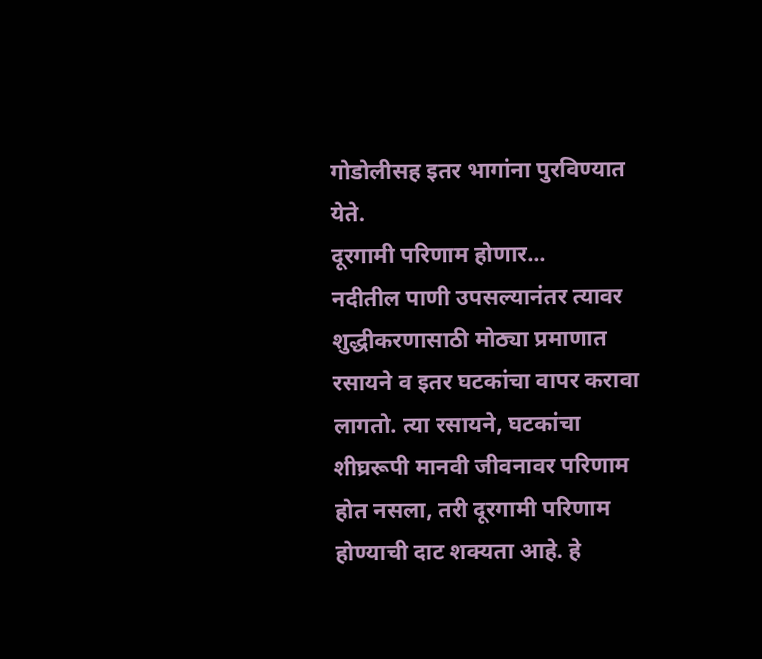गोडोलीसह इतर भागांना पुरविण्यात येते.
दूरगामी परिणाम होणार...
नदीतील पाणी उपसल्यानंतर त्यावर शुद्धीकरणासाठी मोठ्या प्रमाणात रसायने व इतर घटकांचा वापर करावा लागतो. त्या रसायने, घटकांचा शीघ्ररूपी मानवी जीवनावर परिणाम होत नसला, तरी दूरगामी परिणाम होण्याची दाट शक्यता आहे. हे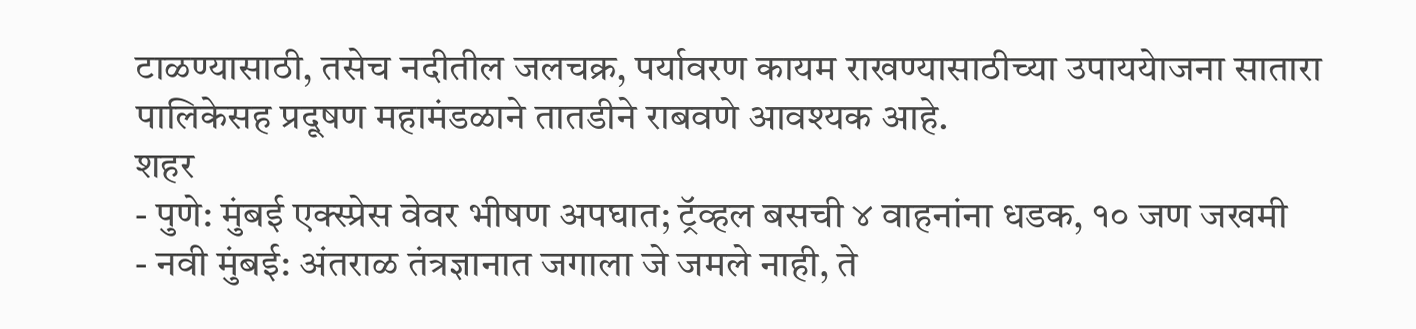टाळण्यासाठी, तसेच नदीतील जलचक्र, पर्यावरण कायम राखण्यासाठीच्या उपाययेाजना सातारा पालिकेसह प्रदूषण महामंडळाने तातडीने राबवणे आवश्यक आहे.
शहर
- पुणे: मुंबई एक्स्प्रेस वेवर भीषण अपघात; ट्रॅव्हल बसची ४ वाहनांना धडक, १० जण जखमी
- नवी मुंबई: अंतराळ तंत्रज्ञानात जगाला जे जमले नाही, ते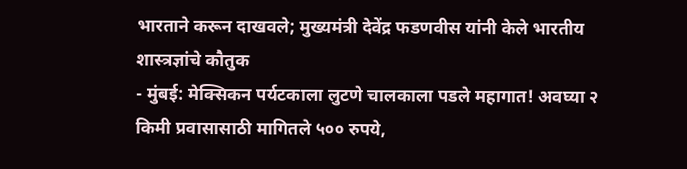भारताने करून दाखवले; मुख्यमंत्री देवेंद्र फडणवीस यांनी केले भारतीय शास्त्रज्ञांचे कौतुक
- मुंबई: मेक्सिकन पर्यटकाला लुटणे चालकाला पडले महागात! अवघ्या २ किमी प्रवासासाठी मागितले ५०० रुपये,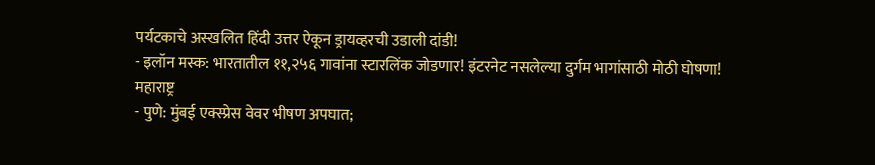पर्यटकाचे अस्खलित हिंदी उत्तर ऐकून ड्रायव्हरची उडाली दांडी!
- इलॉन मस्क: भारतातील ११,२५६ गावांना स्टारलिंक जोडणार! इंटरनेट नसलेल्या दुर्गम भागांसाठी मोठी घोषणा!
महाराष्ट्र
- पुणे: मुंबई एक्स्प्रेस वेवर भीषण अपघात;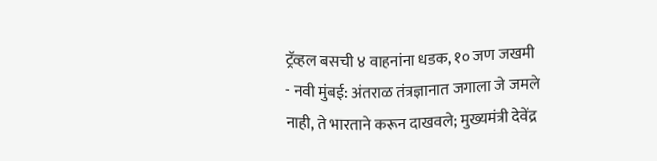ट्रॅव्हल बसची ४ वाहनांना धडक, १० जण जखमी
- नवी मुंबई: अंतराळ तंत्रज्ञानात जगाला जे जमले नाही, ते भारताने करून दाखवले; मुख्यमंत्री देवेंद्र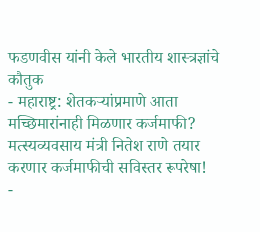फडणवीस यांनी केले भारतीय शास्त्रज्ञांचे कौतुक
- महाराष्ट्र: शेतकऱ्यांप्रमाणे आता मच्छिमारांनाही मिळणार कर्जमाफी? मत्स्यव्यवसाय मंत्री नितेश राणे तयार करणार कर्जमाफीची सविस्तर रूपरेषा!
-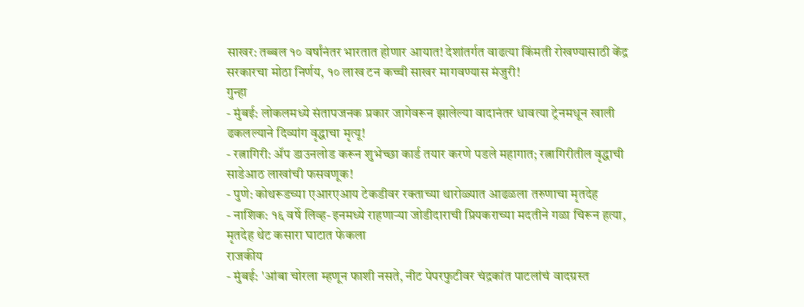साखर: तब्बल १० वर्षांनंतर भारतात होणार आयात! देशांतर्गत वाढत्या किंमती रोखण्यासाठी केंद्र सरकारचा मोठा निर्णय, १० लाख टन कच्ची साखर मागवण्यास मंजुरी!
गुन्हा
- मुंबई: लोकलमध्ये संतापजनक प्रकार जागेवरून झालेल्या वादानंतर धावत्या ट्रेनमधून खाली ढकलल्याने दिव्यांग वृद्धाचा मृत्यू!
- रत्नागिरी: ॲप डाउनलोड करून शुभेच्छा कार्ड तयार करणे पडले महागात; रत्नागिरीतील वृद्धाची साडेआठ लाखांची फसवणूक!
- पुणे: कोथरूडच्या एआरएआय टेकडीवर रक्ताच्या थारोळ्यात आढळला तरुणाचा मृतदेह
- नाशिक: १६ वर्षे लिव्ह-इनमध्ये राहणाऱ्या जोडीदाराची प्रियकराच्या मदतीने गळा चिरून हत्या, मृतदेह थेट कसारा घाटात फेकला
राजकीय
- मुंबई: 'आंबा चोरला म्हणून फाशी नसते, नीट पेपरफुटीवर चंद्रकांत पाटलांचं वादग्रस्त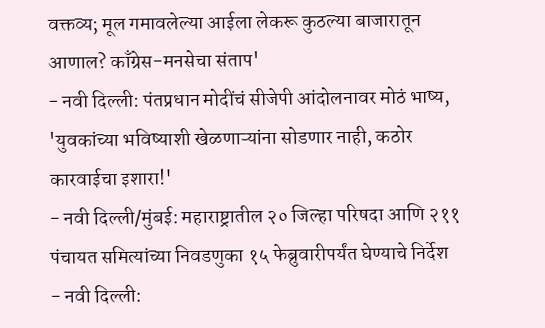वक्तव्य; मूल गमावलेल्या आईला लेकरू कुठल्या बाजारातून आणाल? काँग्रेस-मनसेचा संताप'
- नवी दिल्ली: पंतप्रधान मोदींचं सीजेपी आंदोलनावर मोठं भाष्य, 'युवकांच्या भविष्याशी खेळणाऱ्यांना सोडणार नाही, कठोर कारवाईचा इशारा!'
- नवी दिल्ली/मुंबई: महाराष्ट्रातील २० जिल्हा परिषदा आणि २११ पंचायत समित्यांच्या निवडणुका १५ फेब्रुवारीपर्यंत घेण्याचे निर्देश
- नवी दिल्ली: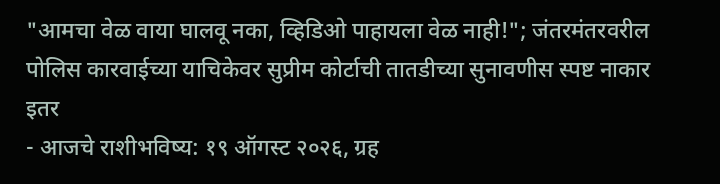"आमचा वेळ वाया घालवू नका, व्हिडिओ पाहायला वेळ नाही!"; जंतरमंतरवरील पोलिस कारवाईच्या याचिकेवर सुप्रीम कोर्टाची तातडीच्या सुनावणीस स्पष्ट नाकार
इतर
- आजचे राशीभविष्य: १९ ऑगस्ट २०२६, ग्रह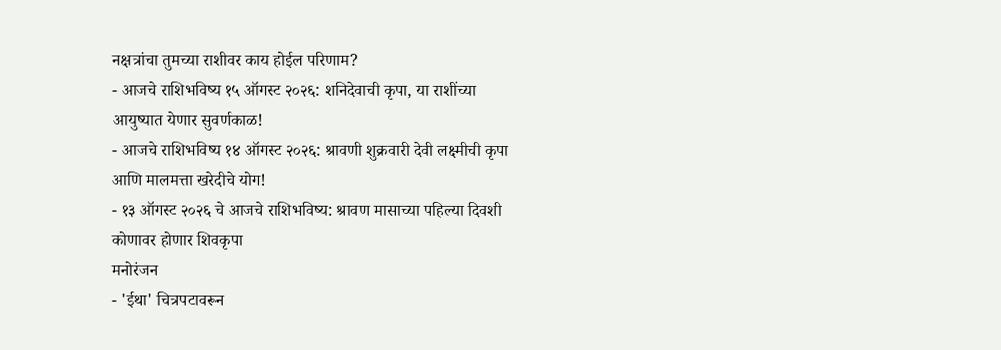नक्षत्रांचा तुमच्या राशीवर काय होईल परिणाम?
- आजचे राशिभविष्य १५ ऑगस्ट २०२६: शनिदेवाची कृपा, या राशींच्या आयुष्यात येणार सुवर्णकाळ!
- आजचे राशिभविष्य १४ ऑगस्ट २०२६: श्रावणी शुक्रवारी देवी लक्ष्मीची कृपा आणि मालमत्ता खरेदीचे योग!
- १३ ऑगस्ट २०२६ चे आजचे राशिभविष्य: श्रावण मासाच्या पहिल्या दिवशी कोणावर होणार शिवकृपा
मनोरंजन
- 'ईथा' चित्रपटावरून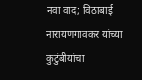नवा वाद; विठाबाई नारायणगावकर यांच्या कुटुंबीयांचा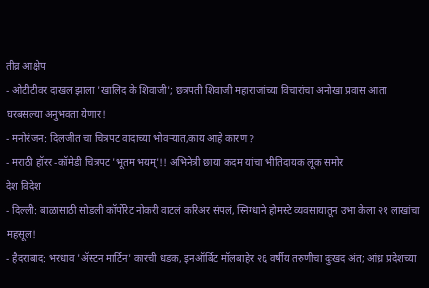तीव्र आक्षेप
- ओटीटीवर दाखल झाला 'खालिद के शिवाजी'; छत्रपती शिवाजी महाराजांच्या विचारांचा अनोखा प्रवास आता घरबसल्या अनुभवता येणार!
- मनोरंजन: दिलजीत चा चित्रपट वादाच्या भोवऱ्यात,काय आहे कारण ?
- मराठी हॉरर -कॉमेडी चित्रपट 'भूतम भयम्'!! अभिनेत्री छाया कदम यांचा भीतिदायक लूक समोर
देश विदेश
- दिल्ली: बाळासाठी सोडली कॉर्पोरेट नोकरी वाटलं करिअर संपलं, स्निग्धाने होमस्टे व्यवसायातून उभा केला २१ लाखांचा महसूल!
- हैदराबाद: भरधाव 'ॲस्टन मार्टिन' कारची धडक, इनऑर्बिट मॉलबाहेर २६ वर्षीय तरुणीचा दुःखद अंत; आंध्र प्रदेशच्या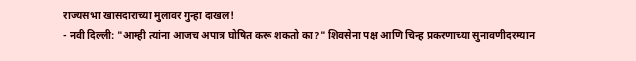राज्यसभा खासदाराच्या मुलावर गुन्हा दाखल!
- नवी दिल्ली: "आम्ही त्यांना आजच अपात्र घोषित करू शकतो का?" शिवसेना पक्ष आणि चिन्ह प्रकरणाच्या सुनावणीदरम्यान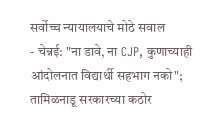सर्वोच्च न्यायालयाचे मोठे सवाल
- चेन्नई: "ना डावे, ना CJP, कुणाच्याही आंदोलनात विद्यार्थी सहभाग नको"; तामिळनाडू सरकारच्या कठोर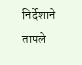निर्देशाने तापले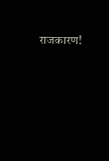राजकारण!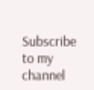Subscribe to my channel